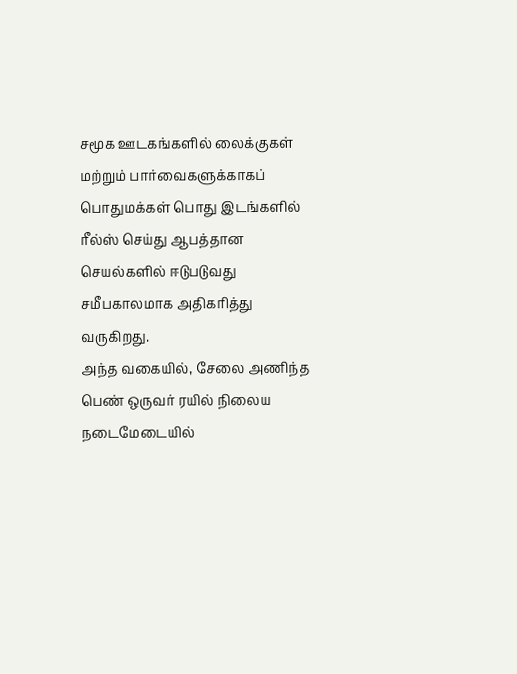சமூக ஊடகங்களில் லைக்குகள் மற்றும் பார்வைகளுக்காகப் பொதுமக்கள் பொது இடங்களில் ரீல்ஸ் செய்து ஆபத்தான செயல்களில் ஈடுபடுவது சமீபகாலமாக அதிகரித்து வருகிறது.
அந்த வகையில், சேலை அணிந்த பெண் ஒருவர் ரயில் நிலைய நடைமேடையில்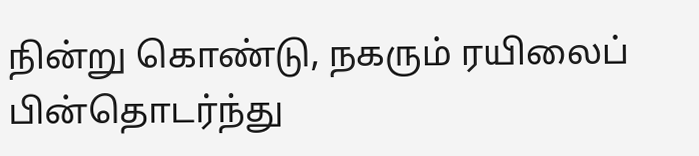நின்று கொண்டு, நகரும் ரயிலைப் பின்தொடர்ந்து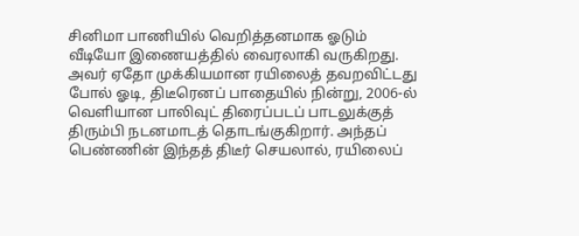சினிமா பாணியில் வெறித்தனமாக ஓடும் வீடியோ இணையத்தில் வைரலாகி வருகிறது.
அவர் ஏதோ முக்கியமான ரயிலைத் தவறவிட்டது போல் ஓடி, திடீரெனப் பாதையில் நின்று, 2006-ல் வெளியான பாலிவுட் திரைப்படப் பாடலுக்குத் திரும்பி நடனமாடத் தொடங்குகிறார். அந்தப் பெண்ணின் இந்தத் திடீர் செயலால், ரயிலைப்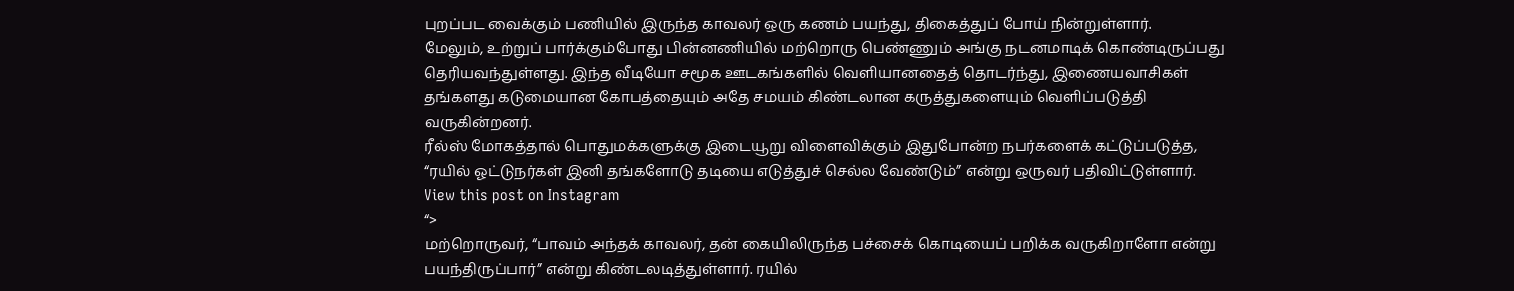புறப்பட வைக்கும் பணியில் இருந்த காவலர் ஒரு கணம் பயந்து, திகைத்துப் போய் நின்றுள்ளார்.
மேலும், உற்றுப் பார்க்கும்போது பின்னணியில் மற்றொரு பெண்ணும் அங்கு நடனமாடிக் கொண்டிருப்பது தெரியவந்துள்ளது. இந்த வீடியோ சமூக ஊடகங்களில் வெளியானதைத் தொடர்ந்து, இணையவாசிகள் தங்களது கடுமையான கோபத்தையும் அதே சமயம் கிண்டலான கருத்துகளையும் வெளிப்படுத்தி வருகின்றனர்.
ரீல்ஸ் மோகத்தால் பொதுமக்களுக்கு இடையூறு விளைவிக்கும் இதுபோன்ற நபர்களைக் கட்டுப்படுத்த, “ரயில் ஓட்டுநர்கள் இனி தங்களோடு தடியை எடுத்துச் செல்ல வேண்டும்” என்று ஒருவர் பதிவிட்டுள்ளார்.
View this post on Instagram
“>
மற்றொருவர், “பாவம் அந்தக் காவலர், தன் கையிலிருந்த பச்சைக் கொடியைப் பறிக்க வருகிறாளோ என்று பயந்திருப்பார்” என்று கிண்டலடித்துள்ளார். ரயில்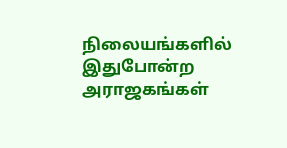நிலையங்களில் இதுபோன்ற அராஜகங்கள்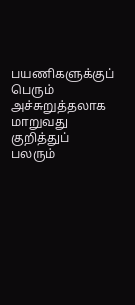பயணிகளுக்குப் பெரும் அச்சுறுத்தலாக மாறுவது குறித்துப் பலரும்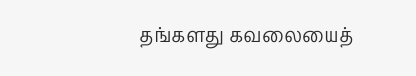தங்களது கவலையைத்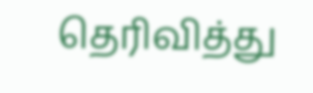தெரிவித்து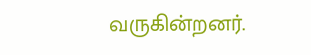வருகின்றனர்.